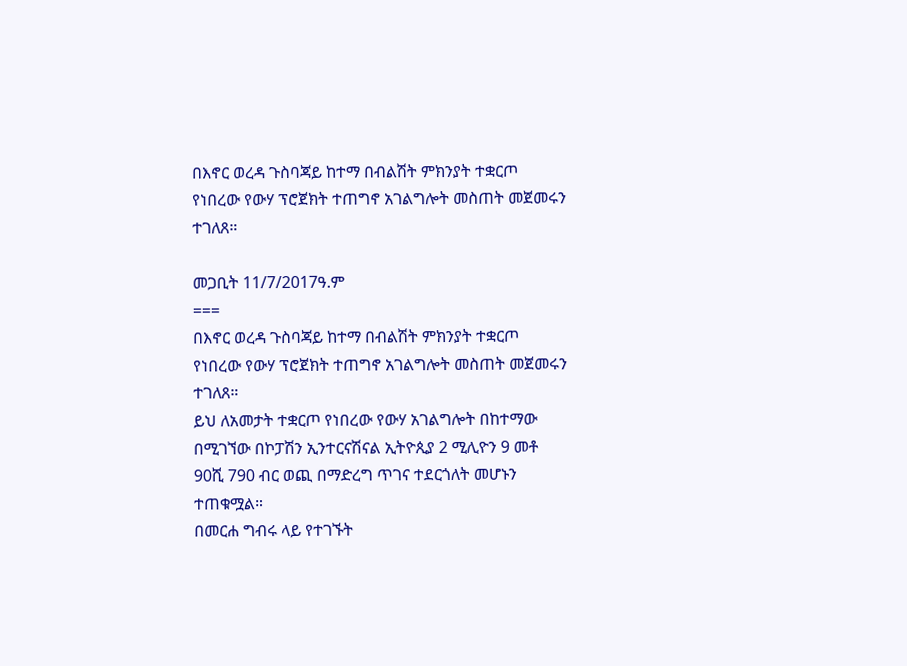በእኖር ወረዳ ጉስባጃይ ከተማ በብልሽት ምክንያት ተቋርጦ የነበረው የውሃ ፕሮጀክት ተጠግኖ አገልግሎት መስጠት መጀመሩን ተገለጸ።

መጋቢት 11/7/2017ዓ.ም
===
በእኖር ወረዳ ጉስባጃይ ከተማ በብልሽት ምክንያት ተቋርጦ የነበረው የውሃ ፕሮጀክት ተጠግኖ አገልግሎት መስጠት መጀመሩን ተገለጸ።
ይህ ለአመታት ተቋርጦ የነበረው የውሃ አገልግሎት በከተማው በሚገኘው በኮፓሽን ኢንተርናሽናል ኢትዮጲያ 2 ሚሊዮን 9 መቶ 90ሺ 790 ብር ወጪ በማድረግ ጥገና ተደርጎለት መሆኑን ተጠቁሟል።
በመርሐ ግብሩ ላይ የተገኙት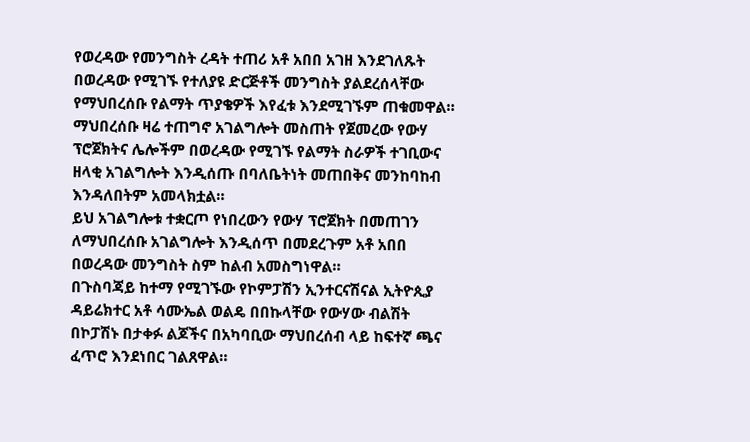የወረዳው የመንግስት ረዳት ተጠሪ አቶ አበበ አገዘ እንደገለጹት በወረዳው የሚገኙ የተለያዩ ድርጅቶች መንግስት ያልደረሰላቸው የማህበረሰቡ የልማት ጥያቄዎች እየፈቱ እንደሚገኙም ጠቁመዋል።
ማህበረሰቡ ዛሬ ተጠግኖ አገልግሎት መስጠት የጀመረው የውሃ ፕሮጀክትና ሌሎችም በወረዳው የሚገኙ የልማት ስራዎች ተገቢውና ዘላቂ አገልግሎት እንዲሰጡ በባለቤትነት መጠበቅና መንከባከብ እንዳለበትም አመላክቷል።
ይህ አገልግሎቱ ተቋርጦ የነበረውን የውሃ ፕሮጀክት በመጠገን ለማህበረሰቡ አገልግሎት እንዲሰጥ በመደረጉም አቶ አበበ በወረዳው መንግስት ስም ከልብ አመስግነዋል።
በጉስባጃይ ከተማ የሚገኙው የኮምፓሽን ኢንተርናሽናል ኢትዮጲያ ዳይሬክተር አቶ ሳሙኤል ወልዴ በበኩላቸው የውሃው ብልሽት በኮፓሽኑ በታቀፉ ልጆችና በአካባቢው ማህበረሰብ ላይ ከፍተኛ ጫና ፈጥሮ እንደነበር ገልጸዋል።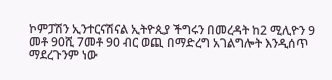ኮምፓሽን ኢንተርናሽናል ኢትዮጲያ ችግሩን በመረዳት ከ2 ሚሊዮን 9 መቶ 90ሺ 7መቶ 90 ብር ወጪ በማድረግ አገልግሎት እንዲሰጥ ማደረጉንም ነው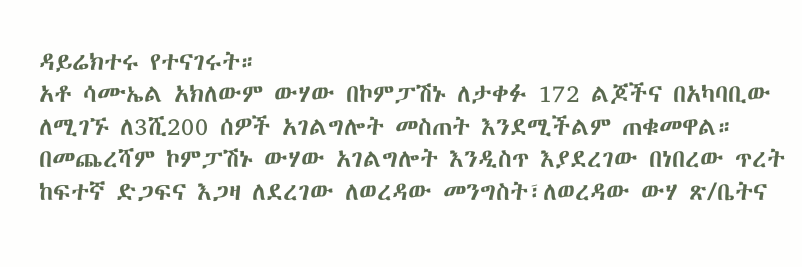ዳይሬክተሩ የተናገሩት።
አቶ ሳሙኤል አክለውም ውሃው በኮምፓሽኑ ለታቀፉ 172 ልጆችና በአካባቢው ለሚገኙ ለ3ሺ200 ሰዎች አገልግሎት መስጠት እንደሚችልም ጠቁመዋል።
በመጨረሻም ኮምፓሽኑ ውሃው አገልግሎት እንዲስጥ እያደረገው በነበረው ጥረት ከፍተኛ ድጋፍና እጋዛ ለደረገው ለወረዳው መንግስት፣ለወረዳው ውሃ ጽ/ቤትና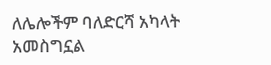ለሌሎችም ባለድርሻ አካላት አመስግኗል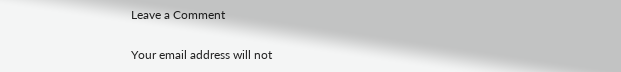Leave a Comment

Your email address will not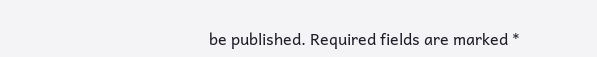be published. Required fields are marked *